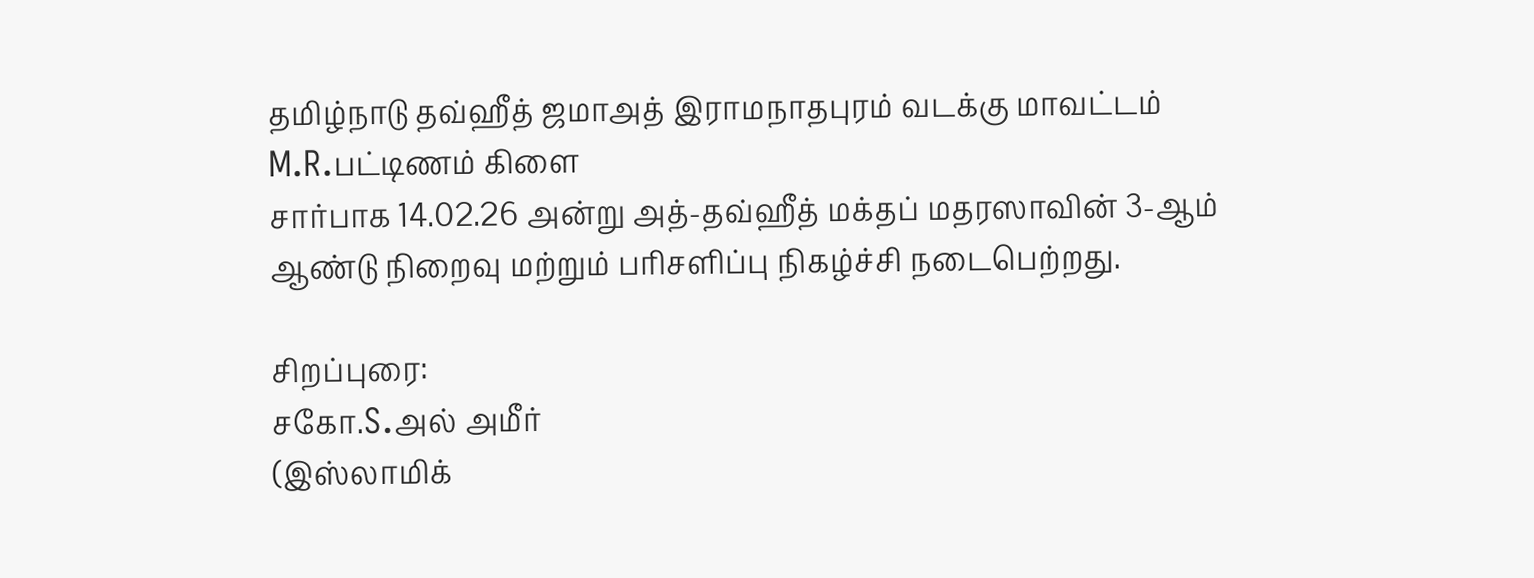தமிழ்நாடு தவ்ஹீத் ஜமாஅத் இராமநாதபுரம் வடக்கு மாவட்டம் M.R.பட்டிணம் கிளை
சார்பாக 14.02.26 அன்று அத்-தவ்ஹீத் மக்தப் மதரஸாவின் 3-ஆம் ஆண்டு நிறைவு மற்றும் பரிசளிப்பு நிகழ்ச்சி நடைபெற்றது.

சிறப்புரை:
சகோ.S.அல் அமீர்
(இஸ்லாமிக்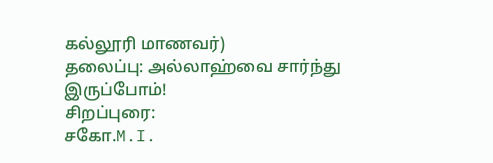கல்லூரி மாணவர்)
தலைப்பு: அல்லாஹ்வை சார்ந்து இருப்போம்!
சிறப்புரை:
சகோ.M.I.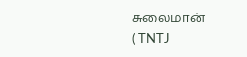சுலைமான்
( TNTJ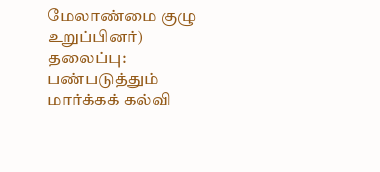மேலாண்மை குழு உறுப்பினர்)
தலைப்பு: பண்படுத்தும் மார்க்கக் கல்வி